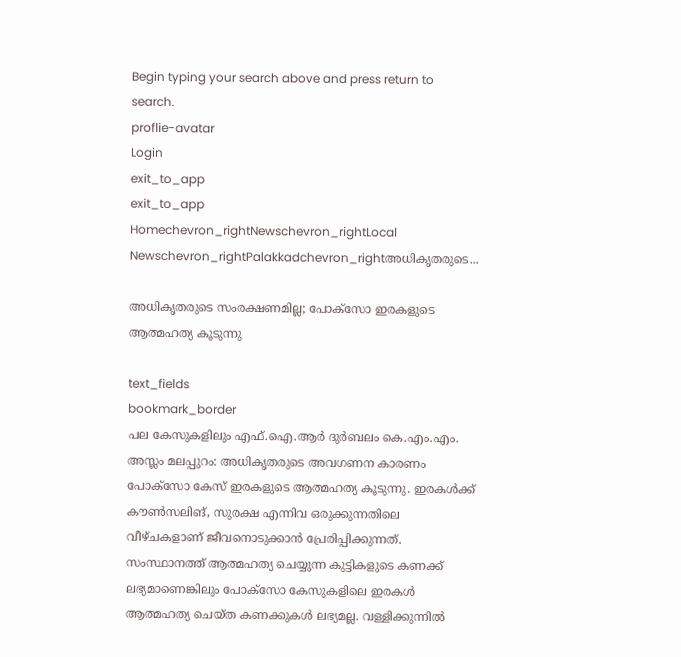Begin typing your search above and press return to search.
proflie-avatar
Login
exit_to_app
exit_to_app
Homechevron_rightNewschevron_rightLocal Newschevron_rightPalakkadchevron_rightഅധികൃതരുടെ...

അധികൃതരുടെ സംരക്ഷണമില്ല; പോക്സോ ഇരകളുടെ ആത്മഹത്യ കൂടുന്നു

text_fields
bookmark_border
പല കേസുകളിലും എഫ്.ഐ.ആർ ദുർബലം കെ.എം.എം. അസ്ലം മലപ്പുറം: അധികൃതരുടെ അവഗണന കാരണം പോക്സോ കേസ് ഇരകളുടെ ആത്മഹത്യ കൂടുന്നു. ഇരകൾക്ക് കൗൺസലിങ്, സുരക്ഷ എന്നിവ ഒരുക്കുന്നതിലെ വീഴ്ചകളാണ് ജീവനൊടുക്കാൻ പ്രേരിപ്പിക്കുന്നത്. സംസ്ഥാനത്ത് ആത്മഹത്യ ചെയ്യുന്ന കുട്ടികളുടെ കണക്ക് ലഭ്യമാണെങ്കിലും പോക്സോ കേസുകളിലെ ഇരകൾ ആത്മഹത്യ ചെയ്ത കണക്കുകൾ ലഭ്യമല്ല. വള്ളിക്കുന്നിൽ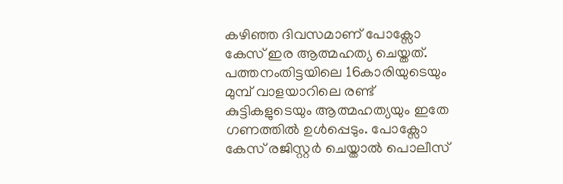കഴിഞ്ഞ ദിവസമാണ് പോക്സോ കേസ് ഇര ആത്മഹത്യ ചെയ്തത്. പത്തനംതിട്ടയിലെ 16കാരിയുടെയും മുമ്പ് വാളയാറിലെ രണ്ട് കുട്ടികളുടെയും ആത്മഹത്യയും ഇതേ ഗണത്തിൽ ഉൾപ്പെടും. പോക്സോ കേസ് രജിസ്റ്റർ ചെയ്താൽ പൊലീസ്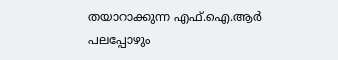തയാറാക്കുന്ന എഫ്.ഐ.ആർ പലപ്പോഴും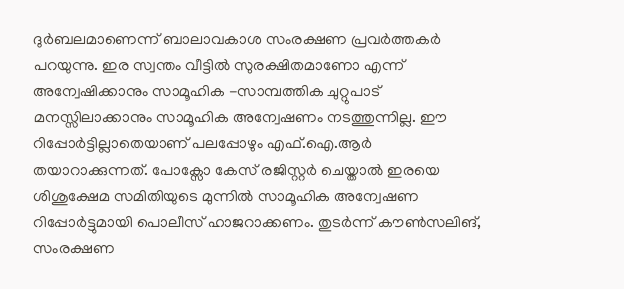ദുർബലമാണെന്ന് ബാലാവകാശ സംരക്ഷണ പ്രവർത്തകർ പറയുന്നു. ഇര സ്വന്തം വീട്ടിൽ സുരക്ഷിതമാണോ എന്ന് അന്വേഷിക്കാനും സാമൂഹിക -സാമ്പത്തിക ചുറ്റുപാട് മനസ്സിലാക്കാനും സാമൂഹിക അന്വേഷണം നടത്തുന്നില്ല. ഈ റിപ്പോർട്ടില്ലാതെയാണ് പലപ്പോഴും എഫ്.ഐ.ആർ തയാറാക്കുന്നത്. പോക്സോ കേസ് രജിസ്റ്റർ ചെയ്താൽ ഇരയെ ശിശുക്ഷേമ സമിതിയുടെ മുന്നിൽ സാമൂഹിക അന്വേഷണ റിപ്പോർട്ടുമായി പൊലീസ് ഹാജറാക്കണം. തുടർന്ന് കൗൺസലിങ്, സംരക്ഷണ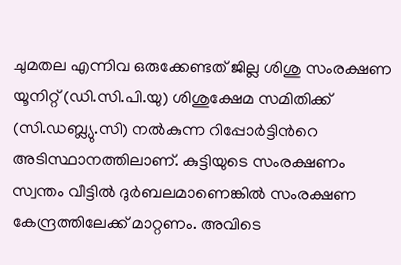ചുമതല എന്നിവ ഒരുക്കേണ്ടത് ജില്ല ശിശു സംരക്ഷണ യൂനിറ്റ് (ഡി.സി.പി.യു) ശിശുക്ഷേമ സമിതിക്ക് (സി.ഡബ്ല്യു.സി) നൽകുന്ന റിപ്പോർട്ടിന്‍റെ അടിസ്ഥാനത്തിലാണ്. കുട്ടിയുടെ സംരക്ഷണം സ്വന്തം വീട്ടിൽ ദുർബലമാണെങ്കിൽ സംരക്ഷണ കേന്ദ്രത്തിലേക്ക് മാറ്റണം. അവിടെ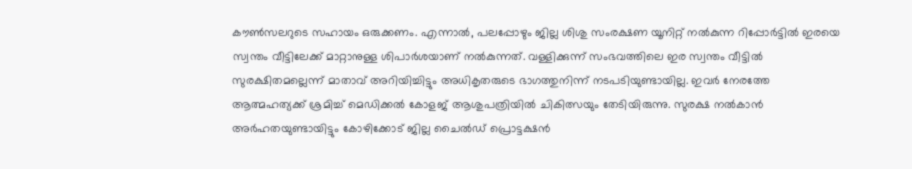കൗൺസലറുടെ സഹായം ഒരുക്കണം. എന്നാൽ, പലപ്പോഴും ജില്ല ശിശു സംരക്ഷണ യൂനിറ്റ് നൽകുന്ന റിപ്പോർട്ടിൽ ഇരയെ സ്വന്തം വീട്ടിലേക്ക് മാറ്റാനുള്ള ശിപാർശയാണ് നൽകുന്നത്. വള്ളിക്കുന്ന് സംഭവത്തിലെ ഇര സ്വന്തം വീട്ടിൽ സുരക്ഷിതമല്ലെന്ന് മാതാവ് അറിയിച്ചിട്ടും അധികൃതരുടെ ഭാഗത്തുനിന്ന് നടപടിയുണ്ടായില്ല. ഇവർ നേരത്തേ ആത്മഹത്യക്ക് ശ്രമിച്ച് മെഡിക്കൽ കോളജ് ആശുപത്രിയിൽ ചികിത്സയും തേടിയിരുന്നു. സുരക്ഷ നൽകാൻ അർഹതയുണ്ടായിട്ടും കോഴിക്കോട് ജില്ല ചൈൽഡ് പ്രൊട്ടക്ഷൻ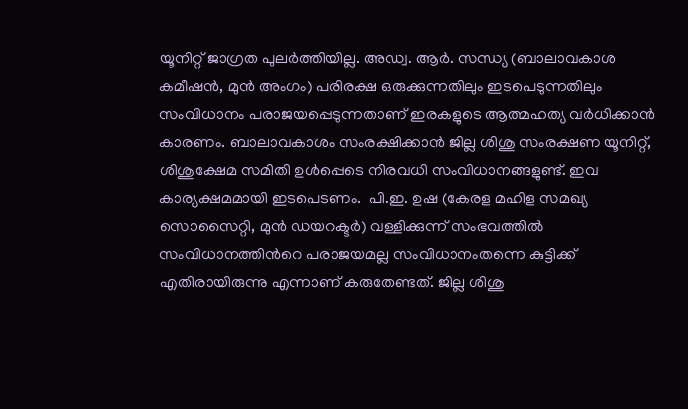യൂനിറ്റ് ജാഗ്രത പുലർത്തിയില്ല. അഡ്വ. ആർ. സന്ധ്യ (ബാലാവകാശ കമീഷൻ, മുൻ അംഗം) പരിരക്ഷ ഒരുക്കുന്നതിലും ഇടപെടുന്നതിലും സംവിധാനം പരാജയപ്പെടുന്നതാണ് ഇരകളുടെ ആത്മഹത്യ വർധിക്കാൻ കാരണം. ബാലാവകാശം സംരക്ഷിക്കാൻ ജില്ല ശിശു സംരക്ഷണ യൂനിറ്റ്, ശിശുക്ഷേമ സമിതി ഉൾപ്പെടെ നിരവധി സംവിധാനങ്ങളുണ്ട്. ഇവ കാര്യക്ഷമമായി ഇടപെടണം.  പി.ഇ. ഉഷ (കേരള മഹിള സമഖ്യ സൊസൈറ്റി, മുൻ ഡയറക്ടർ) വള്ളിക്കുന്ന് സംഭവത്തിൽ സംവിധാനത്തിന്‍റെ പരാജയമല്ല സംവിധാനംതന്നെ കുട്ടിക്ക് എതിരായിരുന്നു എന്നാണ് കരുതേണ്ടത്. ജില്ല ശിശു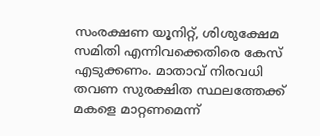സംരക്ഷണ യൂനിറ്റ്, ശിശുക്ഷേമ സമിതി എന്നിവക്കെതിരെ കേസ് എടുക്കണം. മാതാവ് നിരവധി തവണ സുരക്ഷിത സ്ഥലത്തേക്ക് മകളെ മാറ്റണമെന്ന്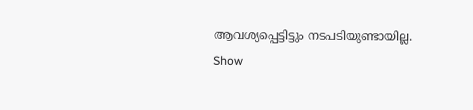ആവശ്യപ്പെട്ടിട്ടും നടപടിയുണ്ടായില്ല.
Show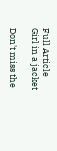Full Article
Girl in a jacket

Don't miss the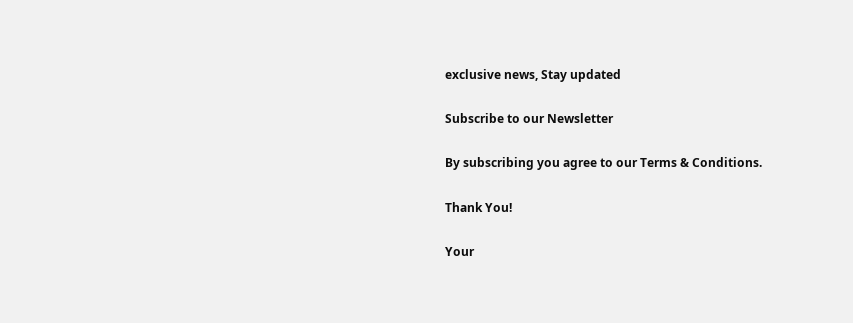exclusive news, Stay updated

Subscribe to our Newsletter

By subscribing you agree to our Terms & Conditions.

Thank You!

Your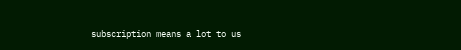subscription means a lot to us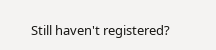Still haven't registered?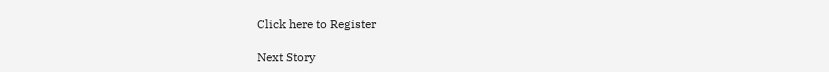Click here to Register

Next Story